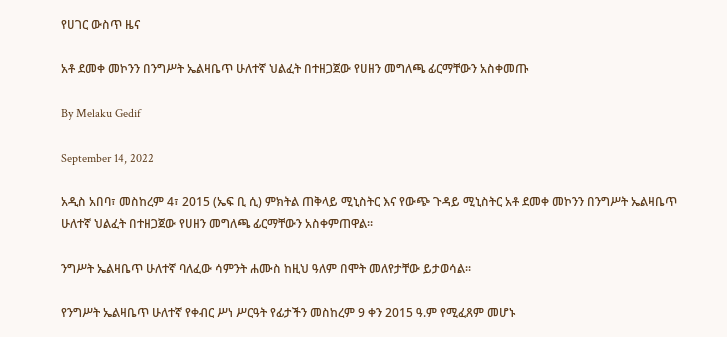የሀገር ውስጥ ዜና

አቶ ደመቀ መኮንን በንግሥት ኤልዛቤጥ ሁለተኛ ህልፈት በተዘጋጀው የሀዘን መግለጫ ፊርማቸውን አስቀመጡ

By Melaku Gedif

September 14, 2022

አዲስ አበባ፣ መስከረም 4፣ 2015 (ኤፍ ቢ ሲ) ምክትል ጠቅላይ ሚኒስትር እና የውጭ ጉዳይ ሚኒስትር አቶ ደመቀ መኮንን በንግሥት ኤልዛቤጥ ሁለተኛ ህልፈት በተዘጋጀው የሀዘን መግለጫ ፊርማቸውን አስቀምጠዋል፡፡

ንግሥት ኤልዛቤጥ ሁለተኛ ባለፈው ሳምንት ሐሙስ ከዚህ ዓለም በሞት መለየታቸው ይታወሳል፡፡

የንግሥት ኤልዛቤጥ ሁለተኛ የቀብር ሥነ ሥርዓት የፊታችን መስከረም 9 ቀን 2015 ዓ.ም የሚፈጸም መሆኑ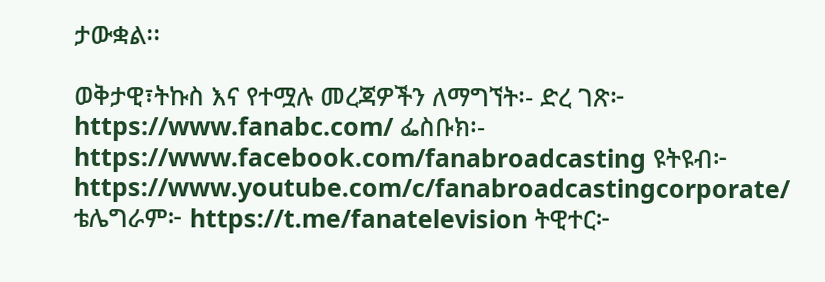ታውቋል፡፡

ወቅታዊ፣ትኩስ እና የተሟሉ መረጃዎችን ለማግኘት፡- ድረ ገጽ፦ https://www.fanabc.com/ ፌስቡክ፡- https://www.facebook.com/fanabroadcasting ዩትዩብ፦ https://www.youtube.com/c/fanabroadcastingcorporate/ ቴሌግራም፦ https://t.me/fanatelevision ትዊተር፦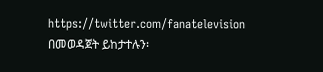https://twitter.com/fanatelevision በመወዳጀት ይከታተሉን፡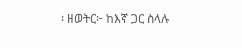፡ ዘወትር፦ ከእኛ ጋር ስላሉ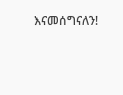እናመሰግናለን!